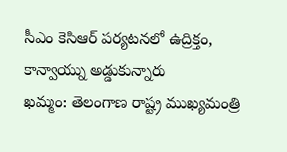సీఎం కెసిఆర్ పర్యటనలో ఉద్రిక్తం, కాన్వాయ్ను అడ్డుకున్నారు
ఖమ్మం: తెలంగాణ రాష్ట్ర ముఖ్యమంత్రి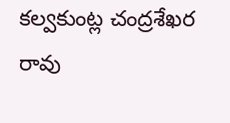కల్వకుంట్ల చంద్రశేఖర రావు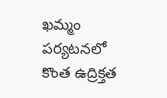ఖమ్మం పర్యటనలో కొంత ఉద్రిక్తత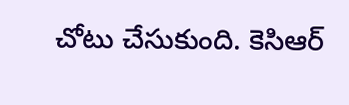చోటు చేసుకుంది. కెసిఆర్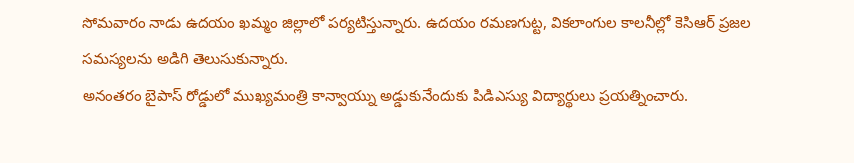సోమవారం నాడు ఉదయం ఖమ్మం జిల్లాలో పర్యటిస్తున్నారు. ఉదయం రమణగుట్ట, వికలాంగుల కాలనీల్లో కెసిఆర్ ప్రజల సమస్యలను అడిగి తెలుసుకున్నారు.
అనంతరం బైపాస్ రోడ్డులో ముఖ్యమంత్రి కాన్వాయ్ను అడ్డుకునేందుకు పిడిఎస్యు విద్యార్థులు ప్రయత్నించారు.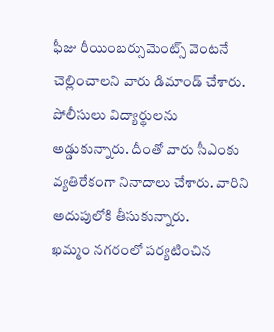ఫీజు రీయింబర్సుమెంట్స్ వెంటనే చెల్లించాలని వారు డిమాండ్ చేశారు. పోలీసులు విద్యార్థులను అడ్డుకున్నారు. దీంతో వారు సీఎంకు వ్యతిరేకంగా నినాదాలు చేశారు. వారిని అదుపులోకి తీసుకున్నారు.
ఖమ్మం నగరంలో పర్యటించిన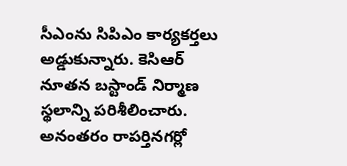సీఎంను సిపిఎం కార్యకర్తలు అడ్డుకున్నారు. కెసిఆర్ నూతన బస్టాండ్ నిర్మాణ స్థలాన్ని పరిశీలించారు. అనంతరం రాపర్తినగర్లో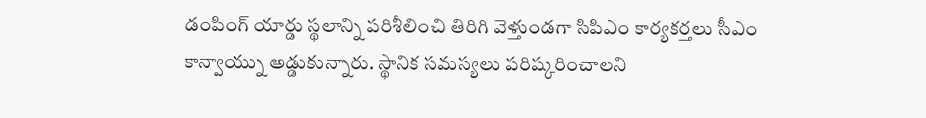డంపింగ్ యార్డు స్థలాన్ని పరిశీలించి తిరిగి వెళ్తుండగా సిపిఎం కార్యకర్తలు సీఎం కాన్వాయ్ను అడ్డుకున్నారు. స్థానిక సమస్యలు పరిష్కరించాలని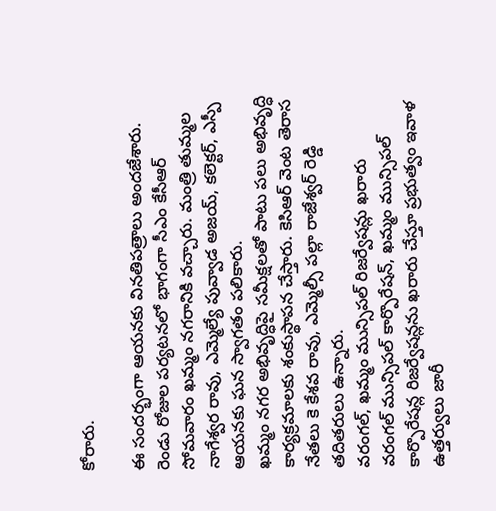కోరారు.

ఈ సందర్భంగా ఆయనకు వినతిపత్రాలు అందజేశారు. రెండు రోజుల పర్యటనలో భాగంగా సీఎం కేసీఆర్ సోమవారం ఖమ్మం నగరానికి వచ్చారు. మంత్రి తుమ్మల నాగేశ్వర రావు, ఎమ్మెల్యే పువ్వాడ అజయ్, కలెక్టర్, ఎస్పీ ఆయనకు ఘన స్వాగతం పలికారు.
ఖమ్మం నగర అభివృద్ధిపై సమీక్షలతో పాటు పలు అభివృద్ధి కార్యక్రమాలకు శంకుస్థాపన చేస్తారు. కెసిఆర్ వెంట తెరాస నేతలు కె కేశవ రావు, ఎమ్మెల్సీ పల్లా రాజేశ్వర్ రెడ్డి తదితరులు ఉన్నారు.
వరంగల్, ఖమ్మం మున్సిపల్ రిజర్వేషన్లు ఖరారు
వరంగల్ మున్సిపల్ కార్పొరేషన్, ఖమ్మం మున్సిపల్ కార్పొరేషన్ల రిజర్వేషన్లను ఖరారు చేస్తూ ప్రభుత్వం ఇవాళ ఉత్తర్వులు జారీ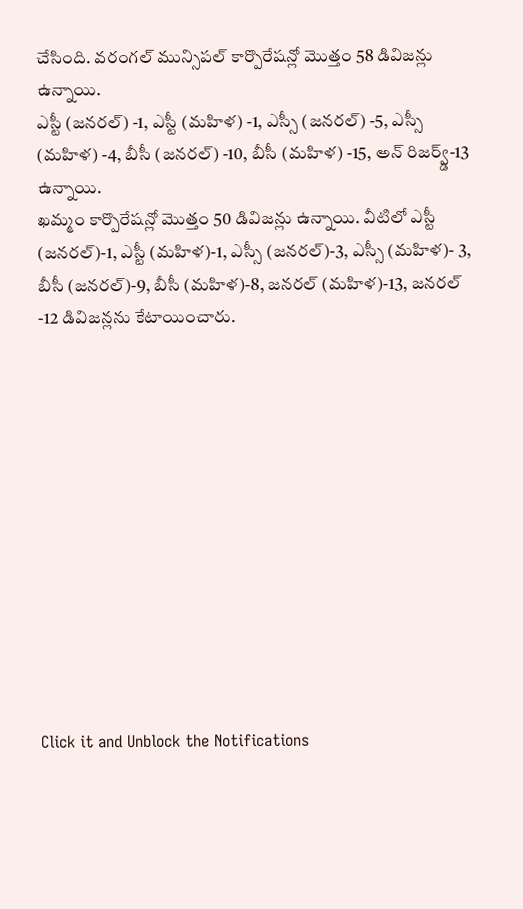చేసింది. వరంగల్ మున్సిపల్ కార్పొరేషన్లో మొత్తం 58 డివిజన్లు ఉన్నాయి.
ఎస్టీ (జనరల్) -1, ఎస్టీ (మహిళ) -1, ఎస్సీ (జనరల్) -5, ఎస్సీ (మహిళ) -4, బీసీ (జనరల్) -10, బీసీ (మహిళ) -15, అన్ రిజర్వ్డ్-13 ఉన్నాయి.
ఖమ్మం కార్పొరేషన్లో మొత్తం 50 డివిజన్లు ఉన్నాయి. వీటిలో ఎస్టీ (జనరల్)-1, ఎస్టీ (మహిళ)-1, ఎస్సీ (జనరల్)-3, ఎస్సీ (మహిళ)- 3, బీసీ (జనరల్)-9, బీసీ (మహిళ)-8, జనరల్ (మహిళ)-13, జనరల్ -12 డివిజన్లను కేటాయించారు.












Click it and Unblock the Notifications